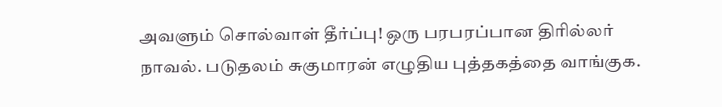அவளும் சொல்வாள் தீர்ப்பு! ஒரு பரபரப்பான திரில்லர் நாவல். படுதலம் சுகுமாரன் எழுதிய புத்தகத்தை வாங்குக.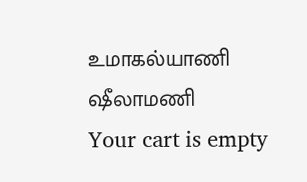உமாகல்யாணி
ஷீலாமணி
Your cart is empty